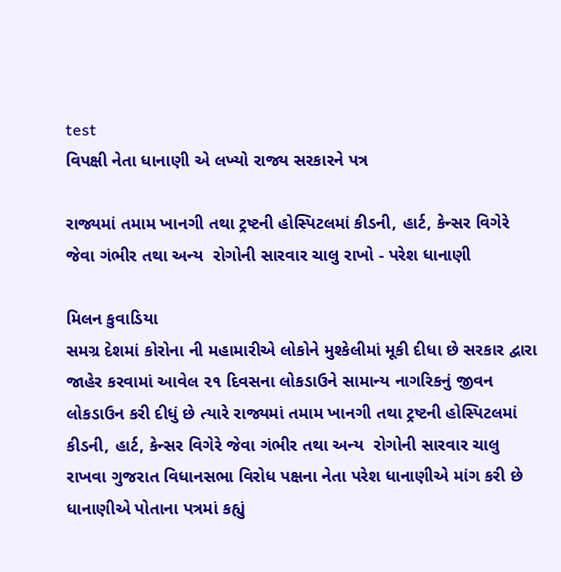test
વિપક્ષી નેતા ધાનાણી એ લખ્યો રાજ્ય સરકારને પત્ર

રાજ્યમાં તમામ ખાનગી તથા ટ્રષ્ટની હોસ્પિટલમાં કીડની, હાર્ટ, કેન્સર વિગેરે જેવા ગંભીર તથા અન્ય  રોગોની સારવાર ચાલુ રાખો - પરેશ ધાનાણી

મિલન કુવાડિયા
સમગ્ર દેશમાં કોરોના ની મહામારીએ લોકોને મુશ્કેલીમાં મૂકી દીધા છે સરકાર દ્વારા જાહેર કરવામાં આવેલ ૨૧ દિવસના લોકડાઉને સામાન્ય નાગરિકનું જીવન લોકડાઉન કરી દીધું છે ત્યારે રાજ્યમાં તમામ ખાનગી તથા ટ્રષ્ટની હોસ્પિટલમાં કીડની, હાર્ટ, કેન્સર વિગેરે જેવા ગંભીર તથા અન્ય  રોગોની સારવાર ચાલુ રાખવા ગુજરાત વિધાનસભા વિરોધ પક્ષના નેતા પરેશ ધાનાણીએ માંગ કરી છે ધાનાણીએ પોતાના પત્રમાં કહ્યું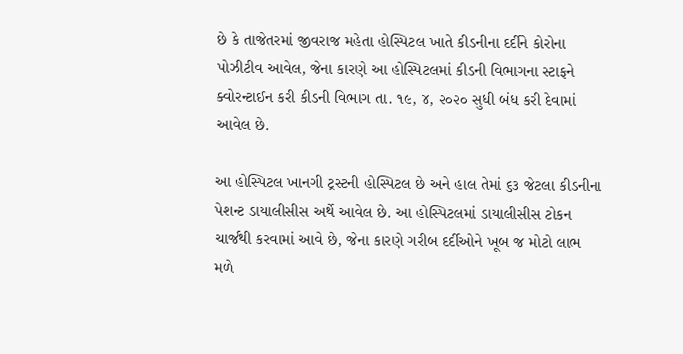છે કે તાજેતરમાં જીવરાજ મહેતા હોસ્પિટલ ખાતે કીડનીના દર્દીને કોરોના પોઝીટીવ આવેલ, જેના કારણે આ હોસ્પિટલમાં કીડની વિભાગના સ્ટાફને ક્વોરન્ટાઈન કરી કીડની વિભાગ તા. ૧૯, ૪, ૨૦૨૦ સુધી બંધ કરી દેવામાં આવેલ છે.

આ હોસ્પિટલ ખાનગી ટ્રસ્ટની હોસ્પિટલ છે અને હાલ તેમાં ૬૩ જેટલા કીડનીના પેશન્ટ ડાયાલીસીસ અર્થે આવેલ છે. આ હોસ્પિટલમાં ડાયાલીસીસ ટોકન ચાર્જથી કરવામાં આવે છે, જેના કારણે ગરીબ દર્દીઓને ખૂબ જ મોટો લાભ મળે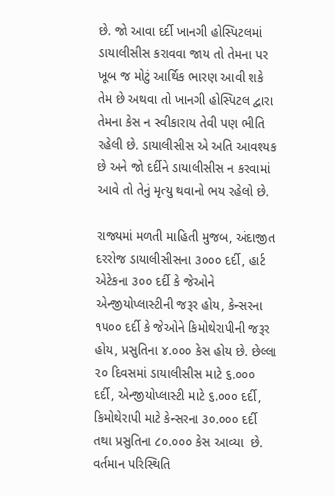છે. જો આવા દર્દી ખાનગી હોસ્પિટલમાં ડાયાલીસીસ કરાવવા જાય તો તેમના પર ખૂબ જ મોટું આર્થિક ભારણ આવી શકે તેમ છે અથવા તો ખાનગી હોસ્પિટલ દ્વારા તેમના કેસ ન સ્વીકારાય તેવી પણ ભીતિ રહેલી છે. ડાયાલીસીસ એ અતિ આવશ્યક છે અને જો દર્દીને ડાયાલીસીસ ન કરવામાં આવે તો તેનું મૃત્યુ થવાનો ભય રહેલો છે.

રાજ્યમાં મળતી માહિતી મુજબ, અંદાજીત દરરોજ ડાયાલીસીસના ૩૦૦૦ દર્દી, હાર્ટ એટેકના ૩૦૦ દર્દી કે જેઓને એન્જીયોપ્લાસ્ટીની જરૂર હોય, કેન્સરના ૧૫૦૦ દર્દી કે જેઓને કિમોથેરાપીની જરૂર હોય, પ્રસુતિના ૪.૦૦૦ કેસ હોય છે. છેલ્લા ૨૦ દિવસમાં ડાયાલીસીસ માટે ૬.૦૦૦ દર્દી, એન્જીયોપ્લાસ્ટી માટે ૬.૦૦૦ દર્દી, કિમોથેરાપી માટે કેન્સરના ૩૦.૦૦૦ દર્દી તથા પ્રસુતિના ૮૦.૦૦૦ કેસ આવ્યા  છે. વર્તમાન પરિસ્થિતિ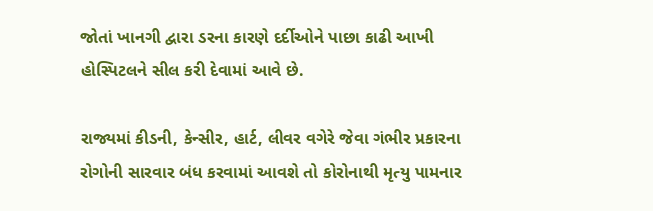જોતાં ખાનગી દ્વારા ડરના કારણે દર્દીઓને પાછા કાઢી આખી હોસ્પિટલને સીલ કરી દેવામાં આવે છે.

રાજ્યમાં કીડની, કેન્સીર, હાર્ટ, લીવર વગેરે જેવા ગંભીર પ્રકારના રોગોની સારવાર બંધ કરવામાં આવશે તો કોરોનાથી મૃત્યુ પામનાર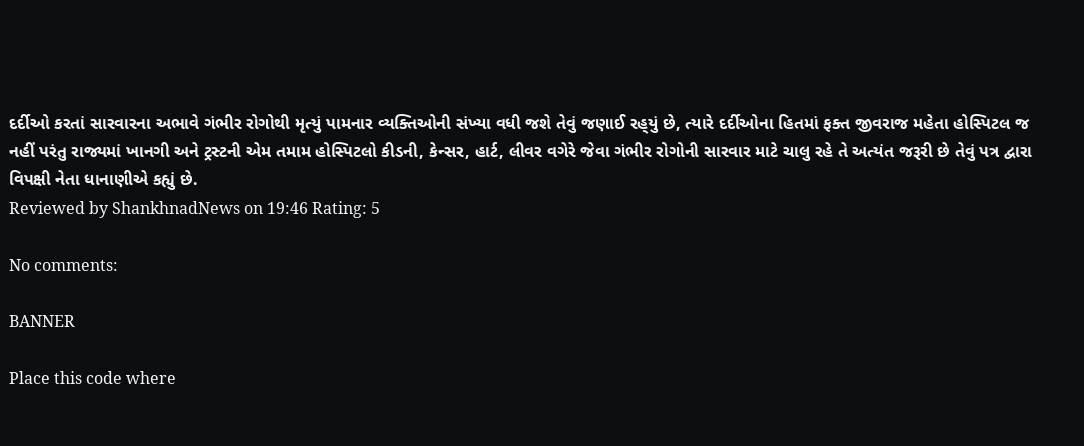દર્દીઓ કરતાં સારવારના અભાવે ગંભીર રોગોથી મૃત્યું પામનાર વ્યક્તિઓની સંખ્યા વધી જશે તેવું જણાઈ રહ્‌યું છે, ત્યારે દર્દીઓના હિતમાં ફક્ત જીવરાજ મહેતા હોસ્પિટલ જ નહીં પરંતુ રાજ્યમાં ખાનગી અને ટ્રસ્ટની એમ તમામ હોસ્પિટલો કીડની, કેન્સર, હાર્ટ, લીવર વગેરે જેવા ગંભીર રોગોની સારવાર માટે ચાલુ રહે તે અત્યંત જરૂરી છે તેવું પત્ર દ્વારા વિપક્ષી નેતા ધાનાણીએ કહ્યું છે.
Reviewed by ShankhnadNews on 19:46 Rating: 5

No comments:

BANNER

Place this code where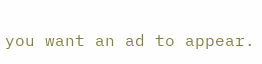you want an ad to appear.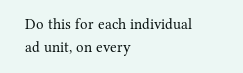Do this for each individual ad unit, on every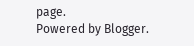page.
Powered by Blogger.